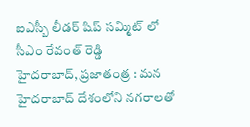ఐఎస్బీ లీడర్ షిప్ సమ్మిట్ లో సీఎం రేవంత్ రెడ్డి
హైదరాబాద్, ప్రజాతంత్ర : మన హైదరాబాద్ దేశంలోని నగరాలతో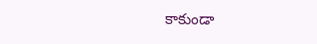కాకుండా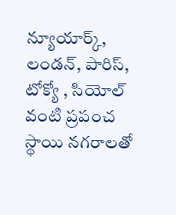న్యూయార్క్, లండన్, పారిస్, టోక్యో , సియోల్ వంటి ప్రపంచ స్థాయి నగరాలతో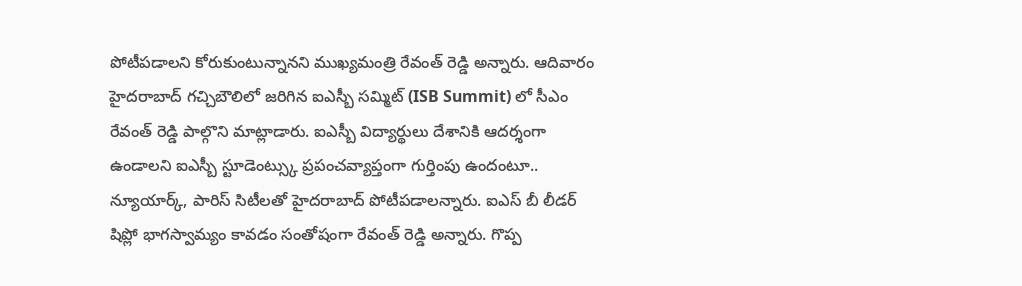పోటీపడాలని కోరుకుంటున్నానని ముఖ్యమంత్రి రేవంత్ రెడ్డి అన్నారు. ఆదివారం హైదరాబాద్ గచ్చిబౌలిలో జరిగిన ఐఎస్బీ సమ్మిట్ (ISB Summit) లో సీఎం రేవంత్ రెడ్డి పాల్గొని మాట్లాడారు. ఐఎస్బీ విద్యార్థులు దేశానికి ఆదర్శంగా ఉండాలని ఐఎస్బీ స్టూడెంట్స్కు ప్రపంచవ్యాప్తంగా గుర్తింపు ఉందంటూ.. న్యూయార్క్, పారిస్ సిటీలతో హైదరాబాద్ పోటీపడాలన్నారు. ఐఎస్ బీ లీడర్ షిప్లో భాగస్వామ్యం కావడం సంతోషంగా రేవంత్ రెడ్డి అన్నారు. గొప్ప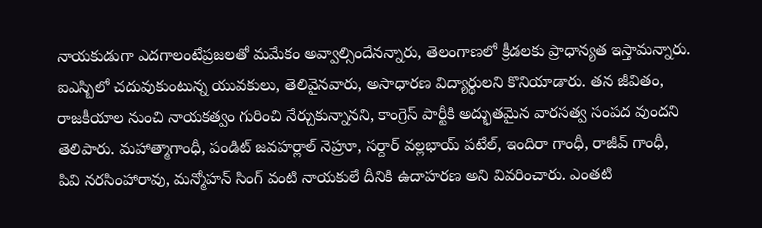నాయకుడుగా ఎదగాలంటేప్రజలతో మమేకం అవ్వాల్సిందేనన్నారు, తెలంగాణలో క్రీడలకు ప్రాధాన్యత ఇస్తామన్నారు.
ఐఎస్బిలో చదువుకుంటున్న యువకులు, తెలివైనవారు, అసాధారణ విద్యార్థులని కొనియాడారు. తన జీవితం, రాజకీయాల నుంచి నాయకత్వం గురించి నేర్చుకున్నానని, కాంగ్రెస్ పార్టీకి అద్భుతమైన వారసత్వ సంపద వుందని తెలిపారు. మహాత్మాగాంధీ, పండిట్ జవహర్లాల్ నెహ్రూ, సర్దార్ వల్లభాయ్ పటేల్, ఇందిరా గాంధీ, రాజీవ్ గాంధీ, పివి నరసింహారావు, మన్మోహన్ సింగ్ వంటి నాయకులే దీనికి ఉదాహరణ అని వివరించారు. ఎంతటి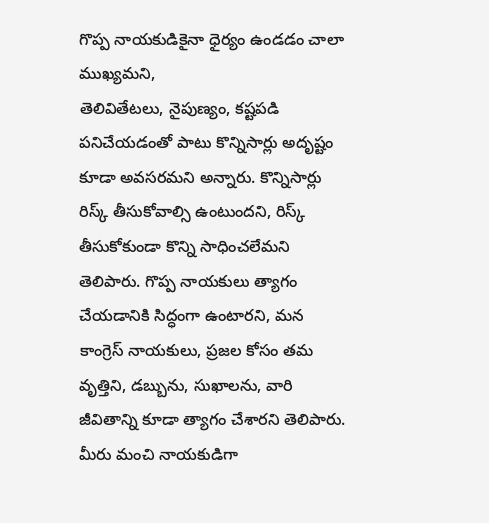గొప్ప నాయకుడికైనా ధైర్యం ఉండడం చాలా ముఖ్యమని,
తెలివితేటలు, నైపుణ్యం, కష్టపడి పనిచేయడంతో పాటు కొన్నిసార్లు అదృష్టం కూడా అవసరమని అన్నారు. కొన్నిసార్లు రిస్క్ తీసుకోవాల్సి ఉంటుందని, రిస్క్ తీసుకోకుండా కొన్ని సాధించలేమని తెలిపారు. గొప్ప నాయకులు త్యాగం చేయడానికి సిద్ధంగా ఉంటారని, మన కాంగ్రెస్ నాయకులు, ప్రజల కోసం తమ వృత్తిని, డబ్బును, సుఖాలను, వారి జీవితాన్ని కూడా త్యాగం చేశారని తెలిపారు. మీరు మంచి నాయకుడిగా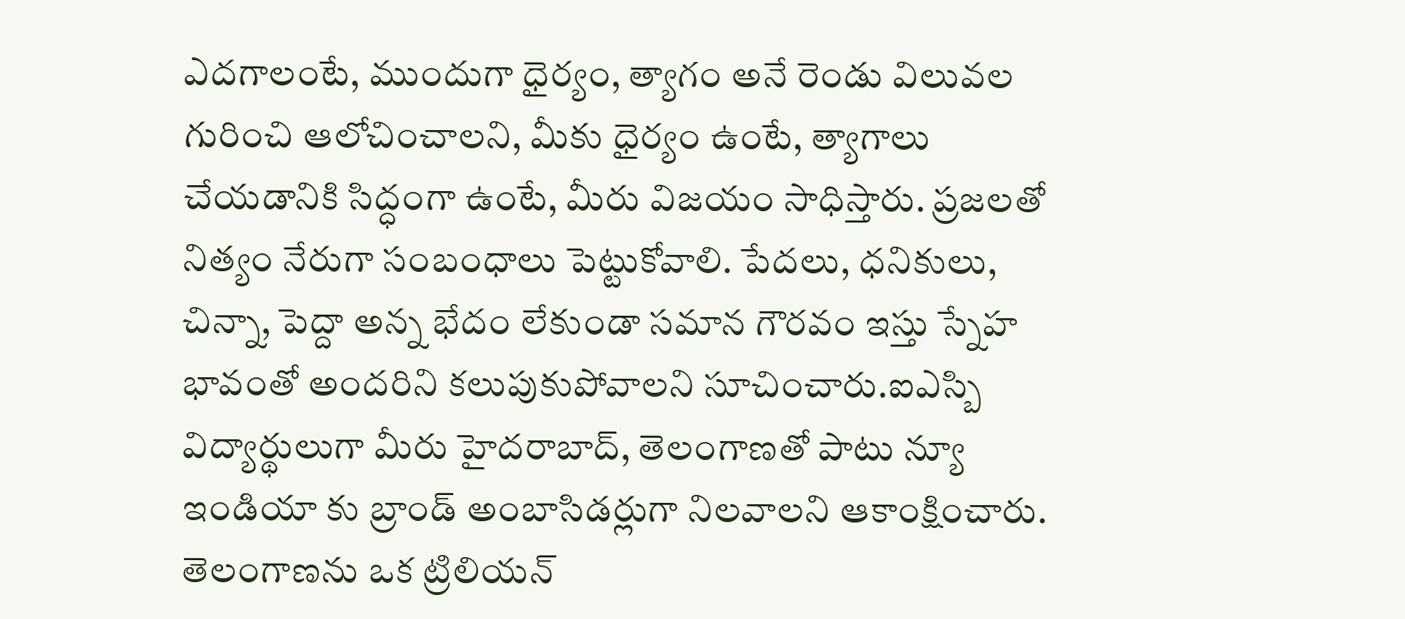ఎదగాలంటే, ముందుగా ధైర్యం, త్యాగం అనే రెండు విలువల గురించి ఆలోచించాలని, మీకు ధైర్యం ఉంటే, త్యాగాలు చేయడానికి సిద్ధంగా ఉంటే, మీరు విజయం సాధిస్తారు. ప్రజలతో నిత్యం నేరుగా సంబంధాలు పెట్టుకోవాలి. పేదలు, ధనికులు, చిన్నా, పెద్దా అన్న భేదం లేకుండా సమాన గౌరవం ఇస్తు స్నేహ భావంతో అందరిని కలుపుకుపోవాలని సూచించారు.ఐఎస్బి విద్యార్థులుగా మీరు హైదరాబాద్, తెలంగాణతో పాటు న్యూ ఇండియా కు బ్రాండ్ అంబాసిడర్లుగా నిలవాలని ఆకాంక్షించారు. తెలంగాణను ఒక ట్రిలియన్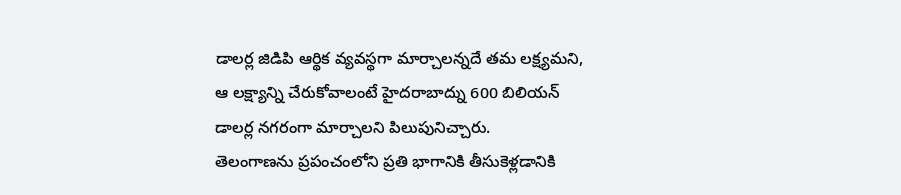డాలర్ల జిడిపి ఆర్థిక వ్యవస్థగా మార్చాలన్నదే తమ లక్ష్యమని, ఆ లక్ష్యాన్ని చేరుకోవాలంటే హైదరాబాద్ను 600 బిలియన్ డాలర్ల నగరంగా మార్చాలని పిలుపునిచ్చారు.
తెలంగాణను ప్రపంచంలోని ప్రతి భాగానికి తీసుకెళ్లడానికి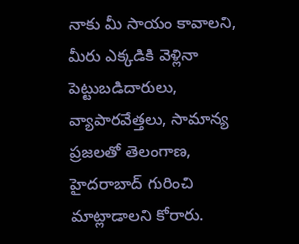నాకు మీ సాయం కావాలని, మీరు ఎక్కడికి వెళ్లినా పెట్టుబడిదారులు, వ్యాపారవేత్తలు, సామాన్య ప్రజలతో తెలంగాణ, హైదరాబాద్ గురించి మాట్లాడాలని కోరారు.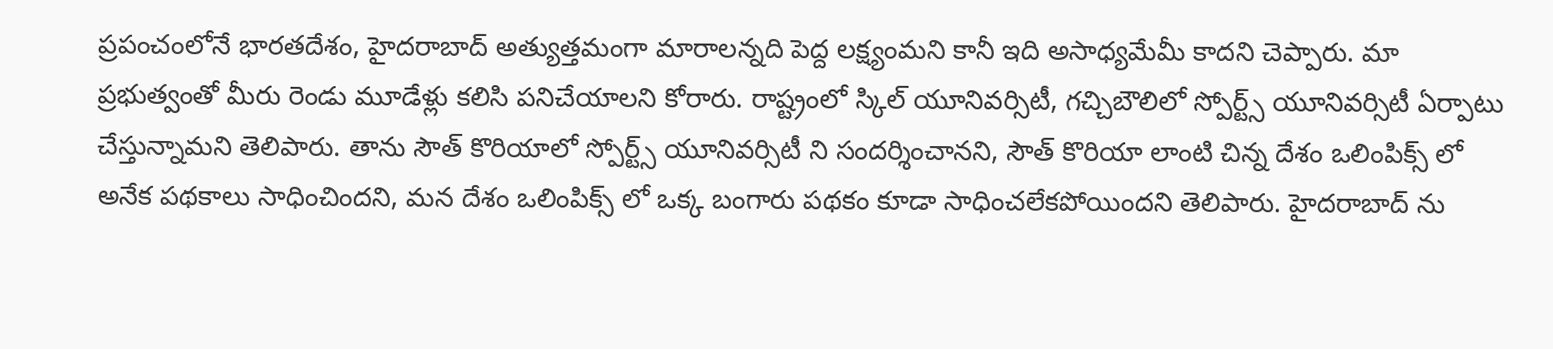ప్రపంచంలోనే భారతదేశం, హైదరాబాద్ అత్యుత్తమంగా మారాలన్నది పెద్ద లక్ష్యంమని కానీ ఇది అసాధ్యమేమీ కాదని చెప్పారు. మా ప్రభుత్వంతో మీరు రెండు మూడేళ్లు కలిసి పనిచేయాలని కోరారు. రాష్ట్రంలో స్కిల్ యూనివర్సిటీ, గచ్చిబౌలిలో స్పోర్ట్స్ యూనివర్సిటీ ఏర్పాటు చేస్తున్నామని తెలిపారు. తాను సౌత్ కొరియాలో స్పోర్ట్స్ యూనివర్సిటీ ని సందర్శించానని, సౌత్ కొరియా లాంటి చిన్న దేశం ఒలింపిక్స్ లో అనేక పథకాలు సాధించిందని, మన దేశం ఒలింపిక్స్ లో ఒక్క బంగారు పథకం కూడా సాధించలేకపోయిందని తెలిపారు. హైదరాబాద్ ను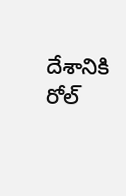దేశానికి రోల్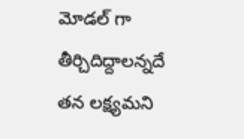మోడల్ గా తీర్చిదిద్దాలన్నదే తన లక్ష్యమని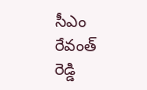సీఎం రేవంత్ రెడ్డి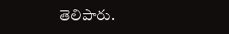తెలిపారు.